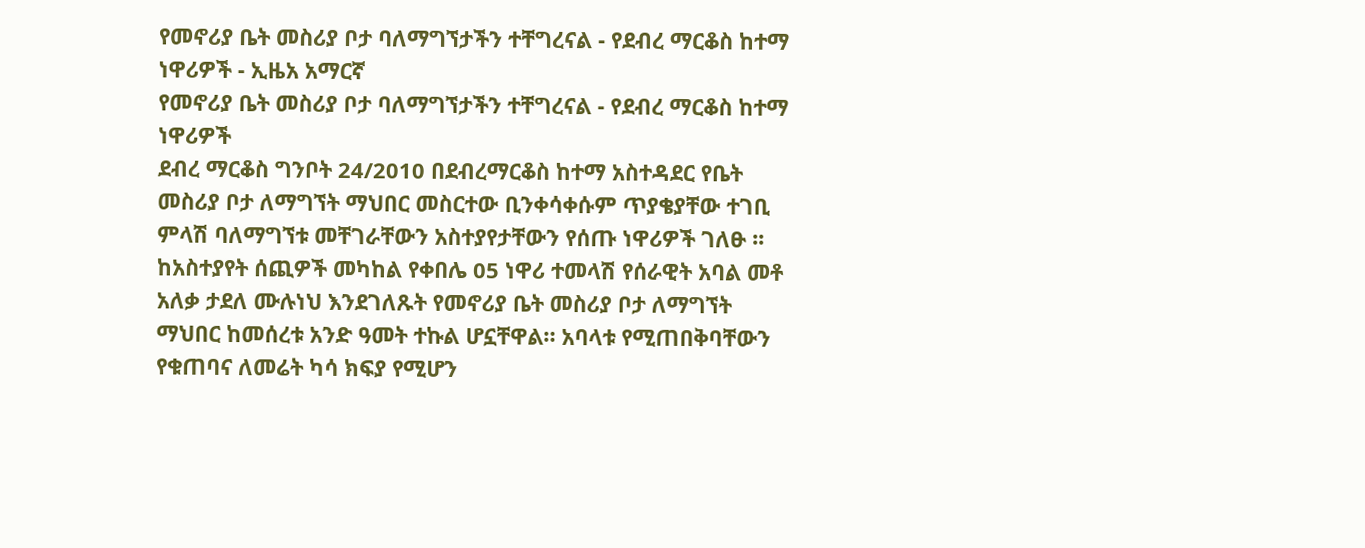የመኖሪያ ቤት መስሪያ ቦታ ባለማግኘታችን ተቸግረናል - የደብረ ማርቆስ ከተማ ነዋሪዎች - ኢዜአ አማርኛ
የመኖሪያ ቤት መስሪያ ቦታ ባለማግኘታችን ተቸግረናል - የደብረ ማርቆስ ከተማ ነዋሪዎች
ደብረ ማርቆስ ግንቦት 24/2010 በደብረማርቆስ ከተማ አስተዳደር የቤት መስሪያ ቦታ ለማግኘት ማህበር መስርተው ቢንቀሳቀሱም ጥያቄያቸው ተገቢ ምላሽ ባለማግኘቱ መቸገራቸውን አስተያየታቸውን የሰጡ ነዋሪዎች ገለፁ ፡፡ ከአስተያየት ሰጪዎች መካከል የቀበሌ 05 ነዋሪ ተመላሽ የሰራዊት አባል መቶ አለቃ ታደለ ሙሉነህ እንደገለጹት የመኖሪያ ቤት መስሪያ ቦታ ለማግኘት ማህበር ከመሰረቱ አንድ ዓመት ተኩል ሆኗቸዋል። አባላቱ የሚጠበቅባቸውን የቁጠባና ለመሬት ካሳ ክፍያ የሚሆን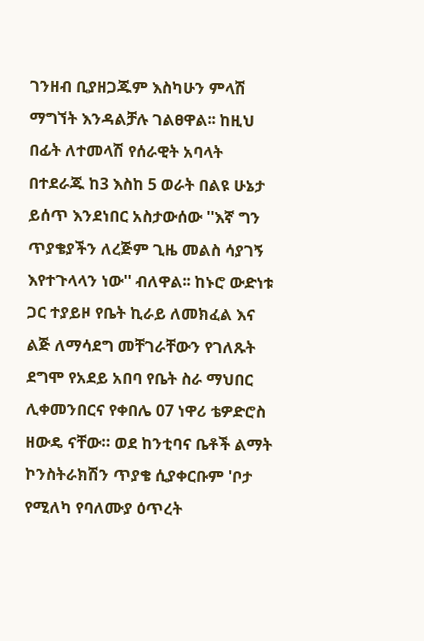ገንዘብ ቢያዘጋጁም እስካሁን ምላሽ ማግኘት እንዳልቻሉ ገልፀዋል፡፡ ከዚህ በፊት ለተመላሽ የሰራዊት አባላት በተደራጁ ከ3 እስከ 5 ወራት በልዩ ሁኔታ ይሰጥ እንደነበር አስታውሰው ''እኛ ግን ጥያቄያችን ለረጅም ጊዜ መልስ ሳያገኝ እየተጉላላን ነው'' ብለዋል፡፡ ከኑሮ ውድነቱ ጋር ተያይዞ የቤት ኪራይ ለመክፈል እና ልጅ ለማሳደግ መቸገራቸውን የገለጹት ደግሞ የአደይ አበባ የቤት ስራ ማህበር ሊቀመንበርና የቀበሌ 07 ነዋሪ ቴዎድሮስ ዘውዴ ናቸው። ወደ ከንቲባና ቤቶች ልማት ኮንስትራክሽን ጥያቄ ሲያቀርቡም 'ቦታ የሚለካ የባለሙያ ዕጥረት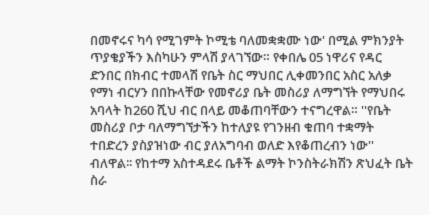በመኖሩና ካሳ የሚገምት ኮሚቴ ባለመቋቋሙ ነው' በሚል ምክንያት ጥያቄያችን እስካሁን ምላሽ ያላገኘው። የቀበሌ 05 ነዋሪና የዳር ድንበር በክብር ተመላሽ የቤት ስር ማህበር ሊቀመንበር አስር አለቃ የማነ ብርሃን በበኩላቸው የመኖሪያ ቤት መስሪያ ለማግኘት የማህበሩ አባላት ከ260 ሺህ ብር በላይ መቆጠባቸውን ተናግረዋል። ''የቤት መስሪያ ቦታ ባለማግኘታችን ከተለያዩ የገንዘብ ቁጠባ ተቋማት ተበድረን ያስያዝነው ብር ያለአግባብ ወለድ እየቆጠረብን ነው'' ብለዋል፡፡ የከተማ አስተዳደሩ ቤቶች ልማት ኮንስትራክሽን ጽህፈት ቤት ስራ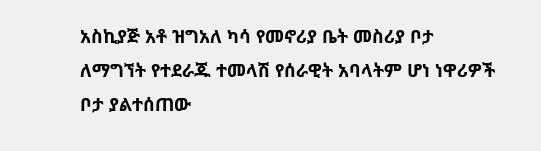አስኪያጅ አቶ ዝግአለ ካሳ የመኖሪያ ቤት መስሪያ ቦታ ለማግኘት የተደራጁ ተመላሽ የሰራዊት አባላትም ሆነ ነዋሪዎች ቦታ ያልተሰጠው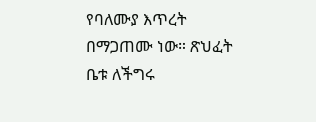የባለሙያ እጥረት በማጋጠሙ ነው። ጽህፈት ቤቱ ለችግሩ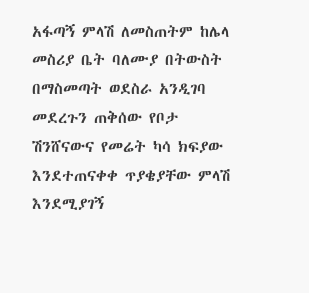አፋጣኝ ምላሽ ለመስጠትም ከሌላ መስሪያ ቤት ባለሙያ በትውስት በማስመጣት ወደስራ አንዲገባ መደረጉን ጠቅሰው የቦታ ሽንሸናውና የመሬት ካሳ ክፍያው እንደተጠናቀቀ ጥያቄያቸው ምላሽ እንደሚያገኝ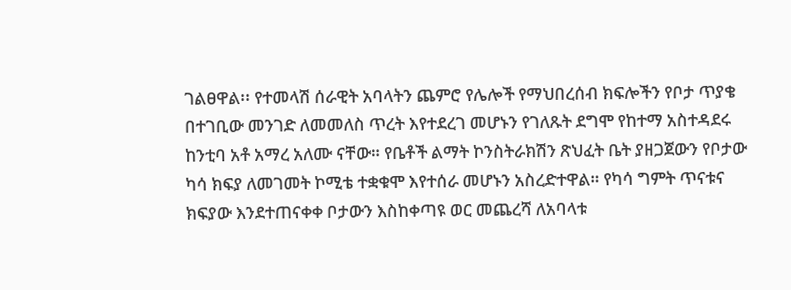ገልፀዋል፡፡ የተመላሽ ሰራዊት አባላትን ጨምሮ የሌሎች የማህበረሰብ ክፍሎችን የቦታ ጥያቄ በተገቢው መንገድ ለመመለስ ጥረት እየተደረገ መሆኑን የገለጹት ደግሞ የከተማ አስተዳደሩ ከንቲባ አቶ አማረ አለሙ ናቸው። የቤቶች ልማት ኮንስትራክሽን ጽህፈት ቤት ያዘጋጀውን የቦታው ካሳ ክፍያ ለመገመት ኮሚቴ ተቋቁሞ እየተሰራ መሆኑን አስረድተዋል። የካሳ ግምት ጥናቱና ክፍያው እንደተጠናቀቀ ቦታውን እስከቀጣዩ ወር መጨረሻ ለአባላቱ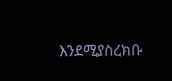እንደሚያስረክቡ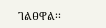ገልፀዋል፡፡